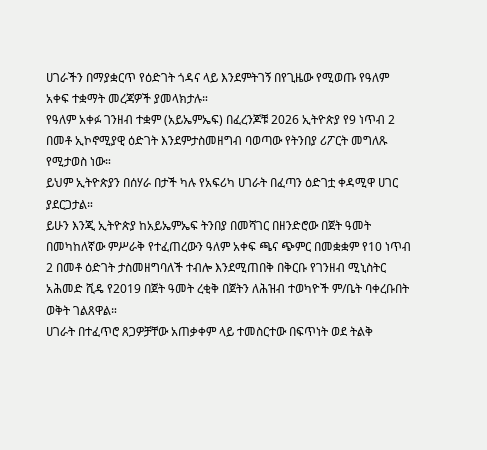ሀገራችን በማያቋርጥ የዕድገት ጎዳና ላይ እንደምትገኝ በየጊዜው የሚወጡ የዓለም አቀፍ ተቋማት መረጃዎች ያመላክታሉ።
የዓለም አቀፉ ገንዘብ ተቋም (አይኤምኤፍ) በፈረንጆቹ 2026 ኢትዮጵያ የ9 ነጥብ 2 በመቶ ኢኮኖሚያዊ ዕድገት እንደምታስመዘግብ ባወጣው የትንበያ ሪፖርት መግለጹ የሚታወስ ነው።
ይህም ኢትዮጵያን በሰሃራ በታች ካሉ የአፍሪካ ሀገራት በፈጣን ዕድገቷ ቀዳሚዋ ሀገር ያደርጋታል።
ይሁን እንጂ ኢትዮጵያ ከአይኤምኤፍ ትንበያ በመሻገር በዘንድሮው በጀት ዓመት በመካከለኛው ምሥራቅ የተፈጠረውን ዓለም አቀፍ ጫና ጭምር በመቋቋም የ10 ነጥብ 2 በመቶ ዕድገት ታስመዘግባለች ተብሎ እንደሚጠበቅ በቅርቡ የገንዘብ ሚኒስትር አሕመድ ሺዴ የ2019 በጀት ዓመት ረቂቅ በጀትን ለሕዝብ ተወካዮች ም/ቤት ባቀረቡበት ወቅት ገልጸዋል።
ሀገራት በተፈጥሮ ጸጋዎቻቸው አጠቃቀም ላይ ተመስርተው በፍጥነት ወደ ትልቅ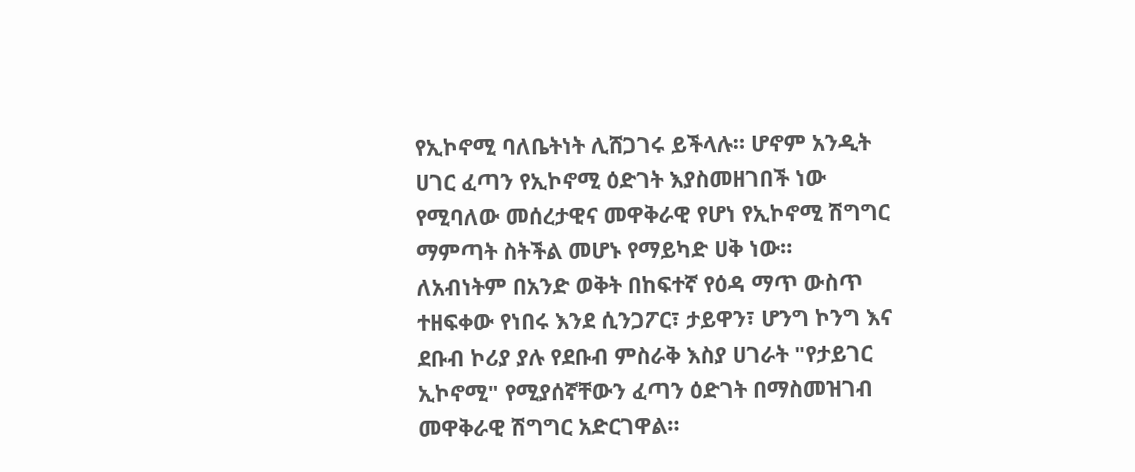የኢኮኖሚ ባለቤትነት ሊሸጋገሩ ይችላሉ። ሆኖም አንዲት ሀገር ፈጣን የኢኮኖሚ ዕድገት እያስመዘገበች ነው የሚባለው መሰረታዊና መዋቅራዊ የሆነ የኢኮኖሚ ሽግግር ማምጣት ስትችል መሆኑ የማይካድ ሀቅ ነው።
ለአብነትም በአንድ ወቅት በከፍተኛ የዕዳ ማጥ ውስጥ ተዘፍቀው የነበሩ እንደ ሲንጋፖር፣ ታይዋን፣ ሆንግ ኮንግ እና ደቡብ ኮሪያ ያሉ የደቡብ ምስራቅ እስያ ሀገራት "የታይገር ኢኮኖሚ" የሚያሰኛቸውን ፈጣን ዕድገት በማስመዝገብ መዋቅራዊ ሽግግር አድርገዋል።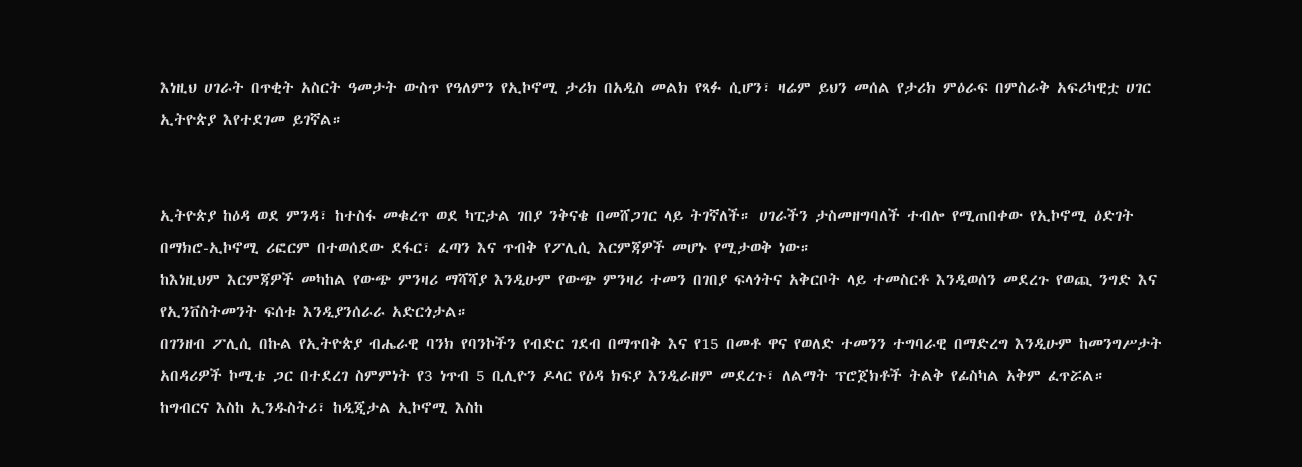እነዚህ ሀገራት በጥቂት አስርት ዓመታት ውስጥ የዓለምን የኢኮኖሚ ታሪክ በአዲስ መልክ የጻፉ ሲሆን፣ ዛሬም ይህን መሰል የታሪክ ምዕራፍ በምስራቅ አፍሪካዊቷ ሀገር ኢትዮጵያ እየተደገመ ይገኛል።


ኢትዮጵያ ከዕዳ ወደ ምንዳ፣ ከተስፋ መቁረጥ ወደ ካፒታል ገበያ ንቅናቄ በመሸጋገር ላይ ትገኛለች። ሀገራችን ታስመዘግባለች ተብሎ የሚጠበቀው የኢኮኖሚ ዕድገት በማክሮ-ኢኮኖሚ ሪፎርም በተወሰደው ደፋር፣ ፈጣን እና ጥብቅ የፖሊሲ እርምጃዎች መሆኑ የሚታወቅ ነው።
ከእነዚህም እርምጃዎች መካከል የውጭ ምንዛሪ ማሻሻያ እንዲሁም የውጭ ምንዛሪ ተመን በገበያ ፍላጎትና አቅርቦት ላይ ተመስርቶ እንዲወሰን መደረጉ የወጪ ንግድ እና የኢንቨስትመንት ፍሰቱ እንዲያንሰራራ አድርጎታል።
በገንዘብ ፖሊሲ በኩል የኢትዮጵያ ብሔራዊ ባንክ የባንኮችን የብድር ገደብ በማጥበቅ እና የ15 በመቶ ዋና የወለድ ተመንን ተግባራዊ በማድረግ እንዲሁም ከመንግሥታት አበዳሪዎች ኮሚቴ ጋር በተደረገ ስምምነት የ3 ነጥብ 5 ቢሊዮን ዶላር የዕዳ ክፍያ እንዲራዘም መደረጉ፣ ለልማት ፕሮጀክቶች ትልቅ የፊስካል አቅም ፈጥሯል።
ከግብርና እስከ ኢንዱስትሪ፣ ከዲጂታል ኢኮኖሚ እስከ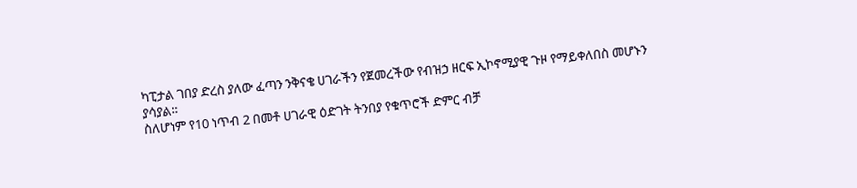ካፒታል ገበያ ድረስ ያለው ፈጣን ንቅናቄ ሀገራችን የጀመረችው የብዝኃ ዘርፍ ኢኮኖሚያዊ ጉዞ የማይቀለበስ መሆኑን ያሳያል።
ስለሆነም የ10 ነጥብ 2 በመቶ ሀገራዊ ዕድገት ትንበያ የቁጥሮች ድምር ብቻ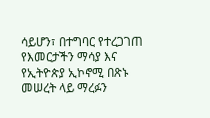ሳይሆን፣ በተግባር የተረጋገጠ የእመርታችን ማሳያ እና የኢትዮጵያ ኢኮኖሚ በጽኑ መሠረት ላይ ማረፉን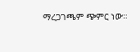ማረጋገጫም ጭምር ነው።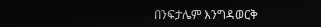በንፍታሌም እንግዳወርቅ